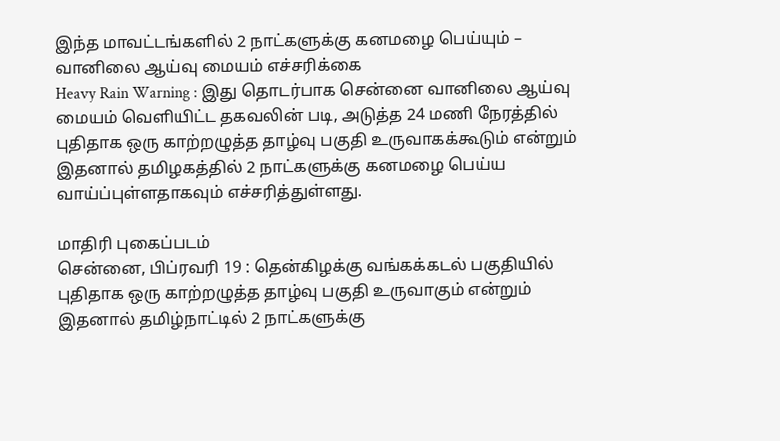இந்த மாவட்டங்களில் 2 நாட்களுக்கு கனமழை பெய்யும் – வானிலை ஆய்வு மையம் எச்சரிக்கை
Heavy Rain Warning : இது தொடர்பாக சென்னை வானிலை ஆய்வு மையம் வெளியிட்ட தகவலின் படி, அடுத்த 24 மணி நேரத்தில் புதிதாக ஒரு காற்றழுத்த தாழ்வு பகுதி உருவாகக்கூடும் என்றும் இதனால் தமிழகத்தில் 2 நாட்களுக்கு கனமழை பெய்ய வாய்ப்புள்ளதாகவும் எச்சரித்துள்ளது.

மாதிரி புகைப்படம்
சென்னை, பிப்ரவரி 19 : தென்கிழக்கு வங்கக்கடல் பகுதியில் புதிதாக ஒரு காற்றழுத்த தாழ்வு பகுதி உருவாகும் என்றும் இதனால் தமிழ்நாட்டில் 2 நாட்களுக்கு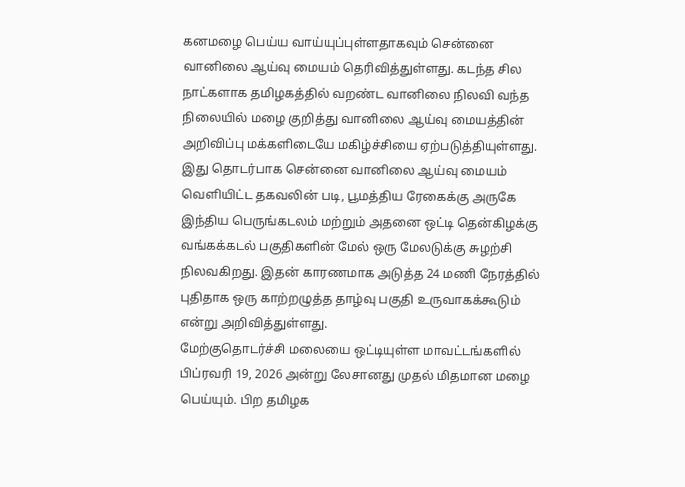கனமழை பெய்ய வாய்யுப்புள்ளதாகவும் சென்னை வானிலை ஆய்வு மையம் தெரிவித்துள்ளது. கடந்த சில நாட்களாக தமிழகத்தில் வறண்ட வானிலை நிலவி வந்த நிலையில் மழை குறித்து வானிலை ஆய்வு மையத்தின் அறிவிப்பு மக்களிடையே மகிழ்ச்சியை ஏற்படுத்தியுள்ளது. இது தொடர்பாக சென்னை வானிலை ஆய்வு மையம் வெளியிட்ட தகவலின் படி, பூமத்திய ரேகைக்கு அருகே இந்திய பெருங்கடலம் மற்றும் அதனை ஒட்டி தென்கிழக்கு வங்கக்கடல் பகுதிகளின் மேல் ஒரு மேலடுக்கு சுழற்சி நிலவகிறது. இதன் காரணமாக அடுத்த 24 மணி நேரத்தில் புதிதாக ஒரு காற்றழுத்த தாழ்வு பகுதி உருவாகக்கூடும் என்று அறிவித்துள்ளது.
மேற்குதொடர்ச்சி மலையை ஒட்டியுள்ள மாவட்டங்களில் பிப்ரவரி 19, 2026 அன்று லேசானது முதல் மிதமான மழை பெய்யும். பிற தமிழக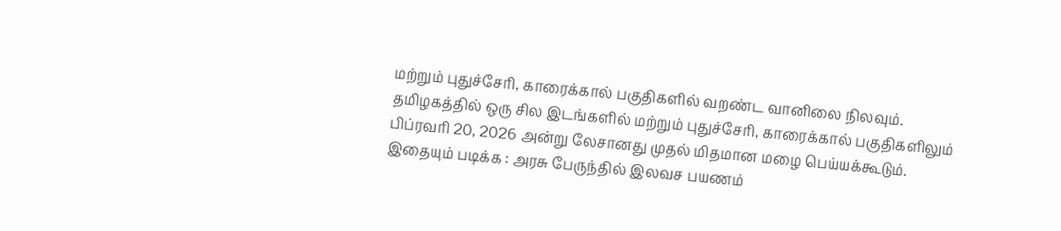மற்றும் புதுச்சேரி, காரைக்கால் பகுதிகளில் வறண்ட வானிலை நிலவும். தமிழகத்தில் ஒரு சில இடங்களில் மற்றும் புதுச்சேரி, காரைக்கால் பகுதிகளிலும் பிப்ரவரி 20, 2026 அன்று லேசானது முதல் மிதமான மழை பெய்யக்கூடும்.
இதையும் படிக்க : அரசு பேருந்தில் இலவச பயணம்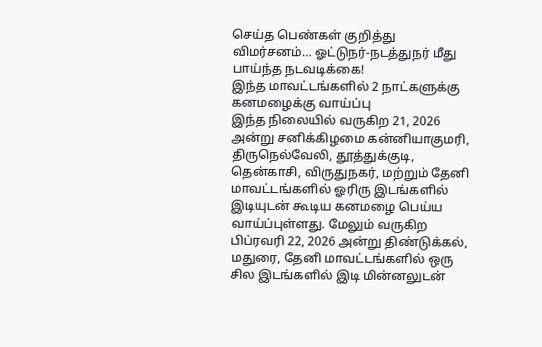செய்த பெண்கள் குறித்து விமர்சனம்… ஓட்டுநர்-நடத்துநர் மீது பாய்ந்த நடவடிக்கை!
இந்த மாவட்டங்களில் 2 நாட்களுக்கு கனமழைக்கு வாய்ப்பு
இந்த நிலையில் வருகிற 21, 2026 அன்று சனிக்கிழமை கன்னியாகுமரி, திருநெல்வேலி, தூத்துக்குடி, தென்காசி, விருதுநகர், மற்றும் தேனி மாவட்டங்களில் ஓரிரு இடங்களில் இடியுடன் கூடிய கனமழை பெய்ய வாய்ப்புள்ளது. மேலும் வருகிற பிப்ரவரி 22, 2026 அன்று திண்டுக்கல், மதுரை, தேனி மாவட்டங்களில் ஒரு சில இடங்களில் இடி மின்னலுடன்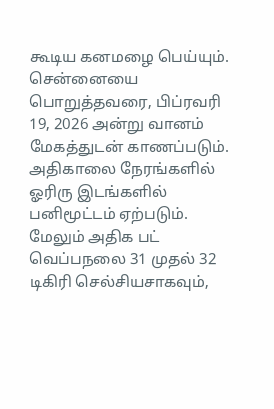கூடிய கனமழை பெய்யும்.
சென்னையை பொறுத்தவரை, பிப்ரவரி 19, 2026 அன்று வானம் மேகத்துடன் காணப்படும். அதிகாலை நேரங்களில் ஓரிரு இடங்களில் பனிமூட்டம் ஏற்படும். மேலும் அதிக பட் வெப்பநலை 31 முதல் 32 டிகிரி செல்சியசாகவும்,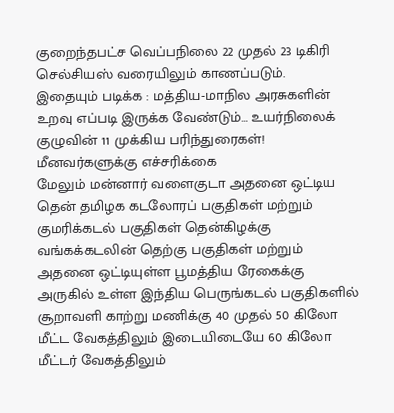குறைந்தபட்ச வெப்பநிலை 22 முதல் 23 டிகிரி செல்சியஸ் வரையிலும் காணப்படும்.
இதையும் படிக்க : மத்திய-மாநில அரசுகளின் உறவு எப்படி இருக்க வேண்டும்… உயர்நிலைக் குழுவின் 11 முக்கிய பரிந்துரைகள்!
மீனவர்களுக்கு எச்சரிக்கை
மேலும் மன்னார் வளைகுடா அதனை ஒட்டிய தென் தமிழக கடலோரப் பகுதிகள் மற்றும் குமரிக்கடல் பகுதிகள் தென்கிழக்கு வங்கக்கடலின் தெற்கு பகுதிகள் மற்றும் அதனை ஒட்டியுள்ள பூமத்திய ரேகைக்கு அருகில் உள்ள இந்திய பெருங்கடல் பகுதிகளில் சூறாவளி காற்று மணிக்கு 40 முதல் 50 கிலோ மீட்ட வேகத்திலும் இடையிடையே 60 கிலோ மீட்டர் வேகத்திலும்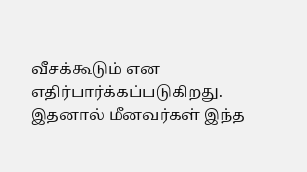வீசக்கூடும் என எதிர்பார்க்கப்படுகிறது. இதனால் மீனவர்கள் இந்த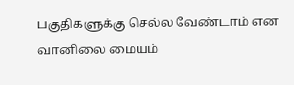பகுதிகளுக்கு செல்ல வேண்டாம் என வானிலை மையம்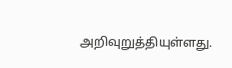அறிவுறுத்தியுள்ளது.